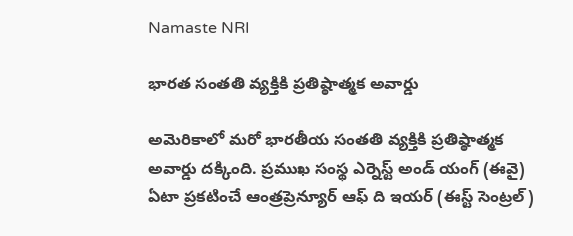Namaste NRI

భారత సంతతి వ్యక్తికి ప్రతిష్ఠాత్మక అవార్డు

అమెరికాలో మరో భారతీయ సంతతి వ్యక్తికి ప్రతిష్ఠాత్మక అవార్డు దక్కింది. ప్రముఖ సంస్థ ఎర్నెస్ట్‌ అండ్‌ యంగ్‌ (ఈవై) ఏటా ప్రకటించే ఆంత్రప్రెన్యూర్‌ ఆఫ్‌ ది ఇయర్‌ (ఈస్ట్‌ సెంట్రల్‌)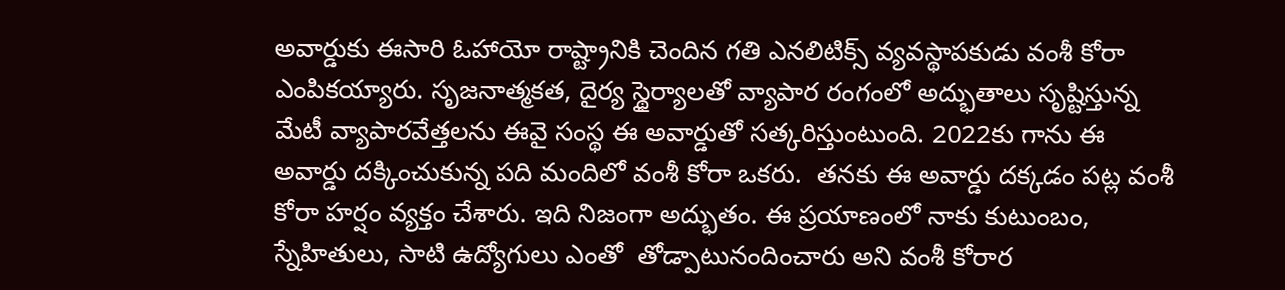అవార్డుకు ఈసారి ఓహాయో రాష్ట్రానికి చెందిన గతి ఎనలిటిక్స్‌ వ్యవస్థాపకుడు వంశీ కోరా ఎంపికయ్యారు. సృజనాత్మకత, దైర్య స్థైర్యాలతో వ్యాపార రంగంలో అద్భుతాలు సృష్టిస్తున్న మేటీ వ్యాపారవేత్తలను ఈవై సంస్థ ఈ అవార్డుతో సత్కరిస్తుంటుంది. 2022కు గాను ఈ అవార్డు దక్కించుకున్న పది మందిలో వంశీ కోరా ఒకరు.  తనకు ఈ అవార్డు దక్కడం పట్ల వంశీ కోరా హర్షం వ్యక్తం చేశారు. ఇది నిజంగా అద్భుతం. ఈ ప్రయాణంలో నాకు కుటుంబం, స్నేహితులు, సాటి ఉద్యోగులు ఎంతో  తోడ్పాటునందించారు అని వంశీ కోరార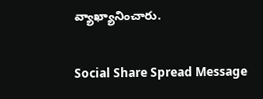వ్యాఖ్యానించారు.

Social Share Spread Message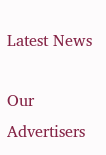Latest News

Our Advertisers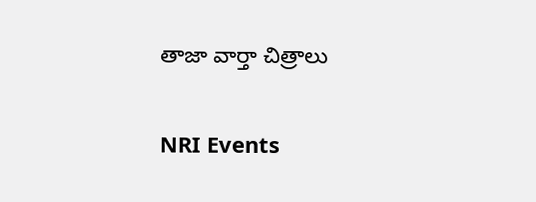తాజా వార్తా చిత్రాలు

NRI Events